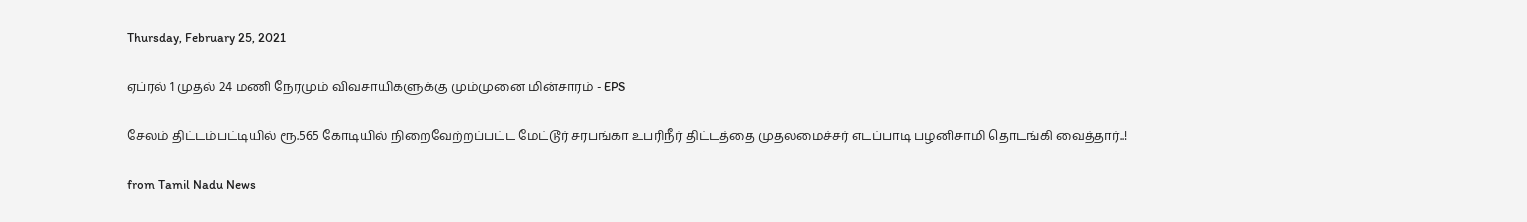Thursday, February 25, 2021

ஏப்ரல் 1 முதல் 24 மணி நேரமும் விவசாயிகளுக்கு மும்முனை மின்சாரம் - EPS

சேலம் திட்டம்பட்டியில் ரூ.565 கோடியில் நிறைவேற்றப்பட்ட மேட்டூர் சரபங்கா உபரிநீர் திட்டத்தை முதலமைச்சர் எடப்பாடி பழனிசாமி தொடங்கி வைத்தார்..!

from Tamil Nadu News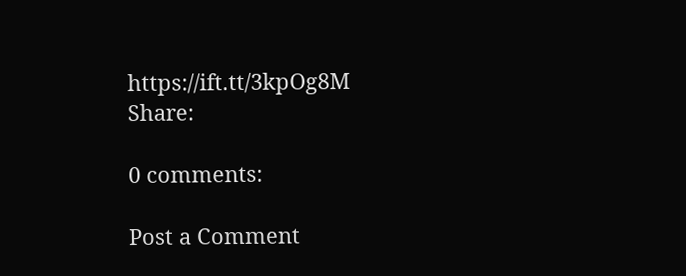https://ift.tt/3kpOg8M
Share:

0 comments:

Post a Comment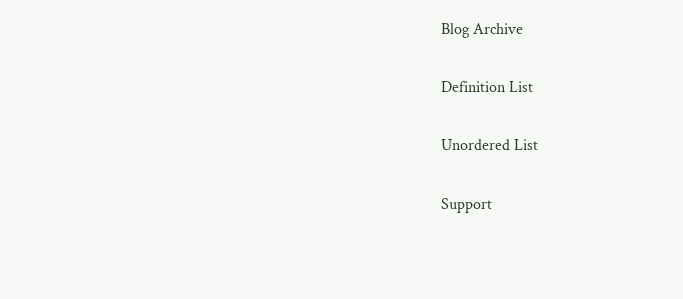Blog Archive

Definition List

Unordered List

Support